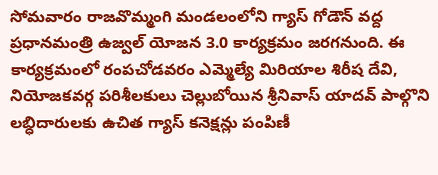సోమవారం రాజవొమ్మంగి మండలంలోని గ్యాస్ గోడౌన్ వద్ద ప్రధానమంత్రి ఉజ్వల్ యోజన 3.0 కార్యక్రమం జరగనుంది. ఈ కార్యక్రమంలో రంపచోడవరం ఎమ్మెల్యే మిరియాల శిరీష దేవి, నియోజకవర్గ పరిశీలకులు చెల్లుబోయిన శ్రీనివాస్ యాదవ్ పాల్గొని లబ్ధిదారులకు ఉచిత గ్యాస్ కనెక్షన్లు పంపిణీ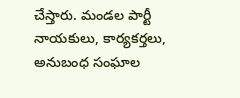చేస్తారు. మండల పార్టీ నాయకులు, కార్యకర్తలు, అనుబంధ సంఘాల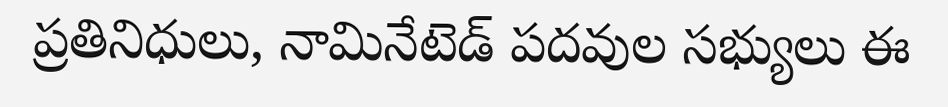ప్రతినిధులు, నామినేటెడ్ పదవుల సభ్యులు ఈ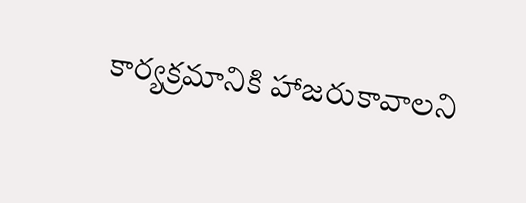కార్యక్రమానికి హాజరుకావాలని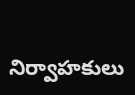నిర్వాహకులు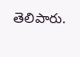తెలిపారు.